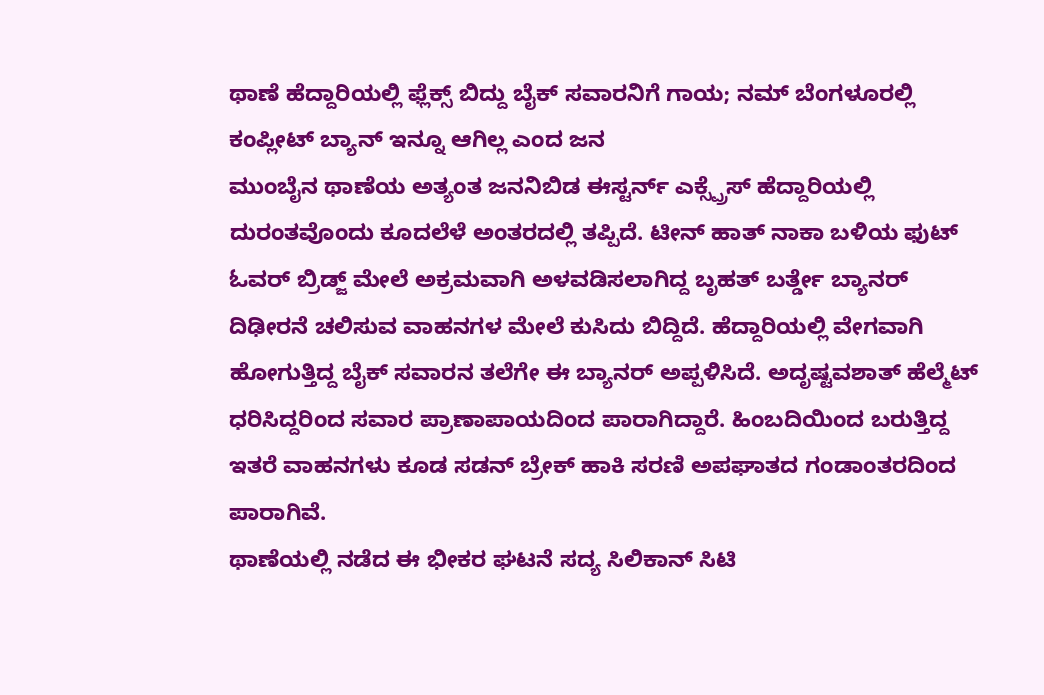ಥಾಣೆ ಹೆದ್ದಾರಿಯಲ್ಲಿ ಫ್ಲೆಕ್ಸ್ ಬಿದ್ದು ಬೈಕ್ ಸವಾರನಿಗೆ ಗಾಯ; ನಮ್ ಬೆಂಗಳೂರಲ್ಲಿ ಕಂಪ್ಲೀಟ್ ಬ್ಯಾನ್ ಇನ್ನೂ ಆಗಿಲ್ಲ ಎಂದ ಜನ
ಮುಂಬೈನ ಥಾಣೆಯ ಅತ್ಯಂತ ಜನನಿಬಿಡ ಈಸ್ಟರ್ನ್ ಎಕ್ಸ್ಪ್ರೆಸ್ ಹೆದ್ದಾರಿಯಲ್ಲಿ ದುರಂತವೊಂದು ಕೂದಲೆಳೆ ಅಂತರದಲ್ಲಿ ತಪ್ಪಿದೆ. ಟೀನ್ ಹಾತ್ ನಾಕಾ ಬಳಿಯ ಫುಟ್ ಓವರ್ ಬ್ರಿಡ್ಜ್ ಮೇಲೆ ಅಕ್ರಮವಾಗಿ ಅಳವಡಿಸಲಾಗಿದ್ದ ಬೃಹತ್ ಬರ್ತ್ಡೇ ಬ್ಯಾನರ್ ದಿಢೀರನೆ ಚಲಿಸುವ ವಾಹನಗಳ ಮೇಲೆ ಕುಸಿದು ಬಿದ್ದಿದೆ. ಹೆದ್ದಾರಿಯಲ್ಲಿ ವೇಗವಾಗಿ ಹೋಗುತ್ತಿದ್ದ ಬೈಕ್ ಸವಾರನ ತಲೆಗೇ ಈ ಬ್ಯಾನರ್ ಅಪ್ಪಳಿಸಿದೆ. ಅದೃಷ್ಟವಶಾತ್ ಹೆಲ್ಮೆಟ್ ಧರಿಸಿದ್ದರಿಂದ ಸವಾರ ಪ್ರಾಣಾಪಾಯದಿಂದ ಪಾರಾಗಿದ್ದಾರೆ. ಹಿಂಬದಿಯಿಂದ ಬರುತ್ತಿದ್ದ ಇತರೆ ವಾಹನಗಳು ಕೂಡ ಸಡನ್ ಬ್ರೇಕ್ ಹಾಕಿ ಸರಣಿ ಅಪಘಾತದ ಗಂಡಾಂತರದಿಂದ ಪಾರಾಗಿವೆ.
ಥಾಣೆಯಲ್ಲಿ ನಡೆದ ಈ ಭೀಕರ ಘಟನೆ ಸದ್ಯ ಸಿಲಿಕಾನ್ ಸಿಟಿ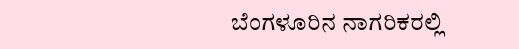ಬೆಂಗಳೂರಿನ ನಾಗರಿಕರಲ್ಲಿ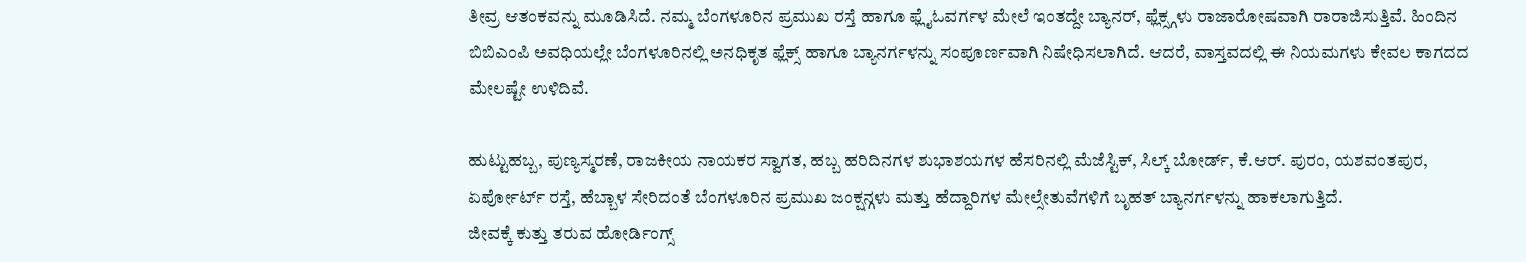ತೀವ್ರ ಆತಂಕವನ್ನು ಮೂಡಿಸಿದೆ. ನಮ್ಮ ಬೆಂಗಳೂರಿನ ಪ್ರಮುಖ ರಸ್ತೆ ಹಾಗೂ ಫ್ಲೈಓವರ್ಗಳ ಮೇಲೆ ಇಂತದ್ದೇ ಬ್ಯಾನರ್, ಫ್ಲೆಕ್ಸ್ಗಳು ರಾಜಾರೋಷವಾಗಿ ರಾರಾಜಿಸುತ್ತಿವೆ. ಹಿಂದಿನ ಬಿಬಿಎಂಪಿ ಅವಧಿಯಲ್ಲೇ ಬೆಂಗಳೂರಿನಲ್ಲಿ ಅನಧಿಕೃತ ಫ್ಲೆಕ್ಸ್ ಹಾಗೂ ಬ್ಯಾನರ್ಗಳನ್ನು ಸಂಪೂರ್ಣವಾಗಿ ನಿಷೇಧಿಸಲಾಗಿದೆ. ಆದರೆ, ವಾಸ್ತವದಲ್ಲಿ ಈ ನಿಯಮಗಳು ಕೇವಲ ಕಾಗದದ ಮೇಲಷ್ಟೇ ಉಳಿದಿವೆ.

ಹುಟ್ಟುಹಬ್ಬ, ಪುಣ್ಯಸ್ಮರಣೆ, ರಾಜಕೀಯ ನಾಯಕರ ಸ್ವಾಗತ, ಹಬ್ಬ ಹರಿದಿನಗಳ ಶುಭಾಶಯಗಳ ಹೆಸರಿನಲ್ಲಿ ಮೆಜೆಸ್ಟಿಕ್, ಸಿಲ್ಕ್ ಬೋರ್ಡ್, ಕೆ.ಆರ್. ಪುರಂ, ಯಶವಂತಪುರ, ಏರ್ಪೋರ್ಟ್ ರಸ್ತೆ, ಹೆಬ್ಬಾಳ ಸೇರಿದಂತೆ ಬೆಂಗಳೂರಿನ ಪ್ರಮುಖ ಜಂಕ್ಷನ್ಗಳು ಮತ್ತು ಹೆದ್ದಾರಿಗಳ ಮೇಲ್ಸೇತುವೆಗಳಿಗೆ ಬೃಹತ್ ಬ್ಯಾನರ್ಗಳನ್ನು ಹಾಕಲಾಗುತ್ತಿದೆ.
ಜೀವಕ್ಕೆ ಕುತ್ತು ತರುವ ಹೋರ್ಡಿಂಗ್ಸ್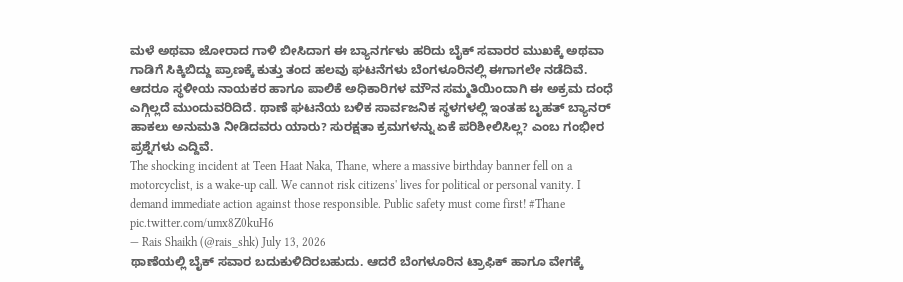ಮಳೆ ಅಥವಾ ಜೋರಾದ ಗಾಳಿ ಬೀಸಿದಾಗ ಈ ಬ್ಯಾನರ್ಗಳು ಹರಿದು ಬೈಕ್ ಸವಾರರ ಮುಖಕ್ಕೆ ಅಥವಾ ಗಾಡಿಗೆ ಸಿಕ್ಕಿಬಿದ್ದು ಪ್ರಾಣಕ್ಕೆ ಕುತ್ತು ತಂದ ಹಲವು ಘಟನೆಗಳು ಬೆಂಗಳೂರಿನಲ್ಲಿ ಈಗಾಗಲೇ ನಡೆದಿವೆ. ಆದರೂ ಸ್ಥಳೀಯ ನಾಯಕರ ಹಾಗೂ ಪಾಲಿಕೆ ಅಧಿಕಾರಿಗಳ ಮೌನ ಸಮ್ಮತಿಯಿಂದಾಗಿ ಈ ಅಕ್ರಮ ದಂಧೆ ಎಗ್ಗಿಲ್ಲದೆ ಮುಂದುವರಿದಿದೆ. ಥಾಣೆ ಘಟನೆಯ ಬಳಿಕ ಸಾರ್ವಜನಿಕ ಸ್ಥಳಗಳಲ್ಲಿ ಇಂತಹ ಬೃಹತ್ ಬ್ಯಾನರ್ ಹಾಕಲು ಅನುಮತಿ ನೀಡಿದವರು ಯಾರು? ಸುರಕ್ಷತಾ ಕ್ರಮಗಳನ್ನು ಏಕೆ ಪರಿಶೀಲಿಸಿಲ್ಲ? ಎಂಬ ಗಂಭೀರ ಪ್ರಶ್ನೆಗಳು ಎದ್ದಿವೆ.
The shocking incident at Teen Haat Naka, Thane, where a massive birthday banner fell on a motorcyclist, is a wake-up call. We cannot risk citizens' lives for political or personal vanity. I demand immediate action against those responsible. Public safety must come first! #Thane pic.twitter.com/umx8Z0kuH6
— Rais Shaikh (@rais_shk) July 13, 2026
ಥಾಣೆಯಲ್ಲಿ ಬೈಕ್ ಸವಾರ ಬದುಕುಳಿದಿರಬಹುದು. ಆದರೆ ಬೆಂಗಳೂರಿನ ಟ್ರಾಫಿಕ್ ಹಾಗೂ ವೇಗಕ್ಕೆ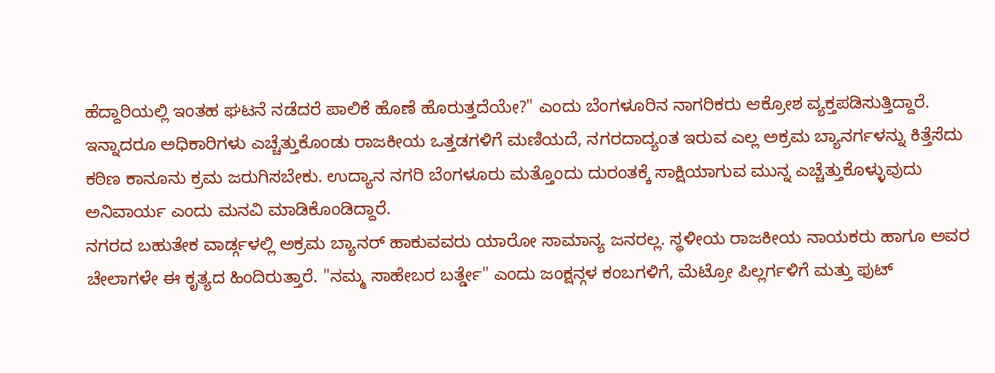ಹೆದ್ದಾರಿಯಲ್ಲಿ ಇಂತಹ ಘಟನೆ ನಡೆದರೆ ಪಾಲಿಕೆ ಹೊಣೆ ಹೊರುತ್ತದೆಯೇ?" ಎಂದು ಬೆಂಗಳೂರಿನ ನಾಗರಿಕರು ಆಕ್ರೋಶ ವ್ಯಕ್ತಪಡಿಸುತ್ತಿದ್ದಾರೆ. ಇನ್ನಾದರೂ ಅಧಿಕಾರಿಗಳು ಎಚ್ಚೆತ್ತುಕೊಂಡು ರಾಜಕೀಯ ಒತ್ತಡಗಳಿಗೆ ಮಣಿಯದೆ, ನಗರದಾದ್ಯಂತ ಇರುವ ಎಲ್ಲ ಅಕ್ರಮ ಬ್ಯಾನರ್ಗಳನ್ನು ಕಿತ್ತೆಸೆದು ಕಠಿಣ ಕಾನೂನು ಕ್ರಮ ಜರುಗಿಸಬೇಕು. ಉದ್ಯಾನ ನಗರಿ ಬೆಂಗಳೂರು ಮತ್ತೊಂದು ದುರಂತಕ್ಕೆ ಸಾಕ್ಷಿಯಾಗುವ ಮುನ್ನ ಎಚ್ಚೆತ್ತುಕೊಳ್ಳುವುದು ಅನಿವಾರ್ಯ ಎಂದು ಮನವಿ ಮಾಡಿಕೊಂಡಿದ್ದಾರೆ.
ನಗರದ ಬಹುತೇಕ ವಾರ್ಡ್ಗಳಲ್ಲಿ ಅಕ್ರಮ ಬ್ಯಾನರ್ ಹಾಕುವವರು ಯಾರೋ ಸಾಮಾನ್ಯ ಜನರಲ್ಲ. ಸ್ಥಳೀಯ ರಾಜಕೀಯ ನಾಯಕರು ಹಾಗೂ ಅವರ ಚೇಲಾಗಳೇ ಈ ಕೃತ್ಯದ ಹಿಂದಿರುತ್ತಾರೆ. "ನಮ್ಮ ಸಾಹೇಬರ ಬರ್ತ್ಡೇ" ಎಂದು ಜಂಕ್ಷನ್ಗಳ ಕಂಬಗಳಿಗೆ, ಮೆಟ್ರೋ ಪಿಲ್ಲರ್ಗಳಿಗೆ ಮತ್ತು ಫುಟ್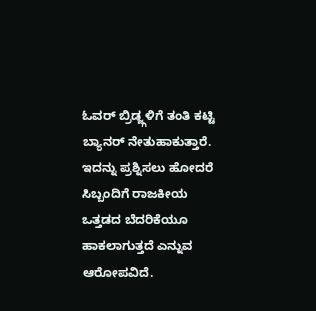ಓವರ್ ಬ್ರಿಡ್ಜ್ಗಳಿಗೆ ತಂತಿ ಕಟ್ಟಿ ಬ್ಯಾನರ್ ನೇತುಹಾಕುತ್ತಾರೆ. ಇದನ್ನು ಪ್ರಶ್ನಿಸಲು ಹೋದರೆ ಸಿಬ್ಬಂದಿಗೆ ರಾಜಕೀಯ ಒತ್ತಡದ ಬೆದರಿಕೆಯೂ ಹಾಕಲಾಗುತ್ತದೆ ಎನ್ನುವ ಆರೋಪವಿದೆ.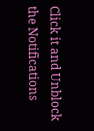Click it and Unblock the Notifications